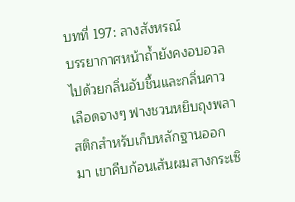บทที่ 197: ลางสังหรณ์
บรรยากาศหน้าถ้ำยังคงอบอวลไปด้วยกลิ่นอับชื้นและกลิ่นคาวเลือดจางๆ ฟางชวนหยิบถุงพลาสติกสำหรับเก็บหลักฐานออกมา เขาคีบก้อนเส้นผมสางกระเซิ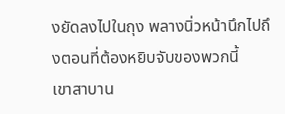งยัดลงไปในถุง พลางนิ่วหน้านึกไปถึงตอนที่ต้องหยิบจับของพวกนี้
เขาสาบาน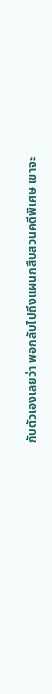กับตัวเองเลยว่า พอกลับไปถึงแผนกสืบสวนคดีพิเศษ เขาจะ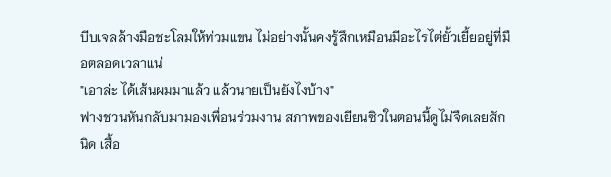บีบเจลล้างมือชะโลมให้ท่วมแขน ไม่อย่างนั้นคงรู้สึกเหมือนมีอะไรไต่ยั้วเยี้ยอยู่ที่มือตลอดเวลาแน่
"เอาล่ะ ได้เส้นผมมาแล้ว แล้วนายเป็นยังไงบ้าง"
ฟางชวนหันกลับมามองเพื่อนร่วมงาน สภาพของเยียนซิวในตอนนี้ดูไม่จืดเลยสักนิด เสื้อ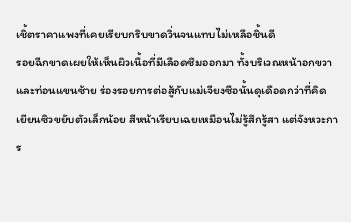เชิ้ตราคาแพงที่เคยเรียบกริบขาดวิ่นจนแทบไม่เหลือชิ้นดี
รอยฉีกขาดเผยให้เห็นผิวเนื้อที่มีเลือดซึมออกมา ทั้งบริเวณหน้าอกขวาและท่อนแขนซ้าย ร่องรอยการต่อสู้กับแม่เจียงซือนั้นดุเดือดกว่าที่คิด
เยียนซิวขยับตัวเล็กน้อย สีหน้าเรียบเฉยเหมือนไม่รู้สึกรู้สา แต่จังหวะการ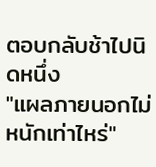ตอบกลับช้าไปนิดหนึ่ง
"แผลภายนอกไม่หนักเท่าไหร่"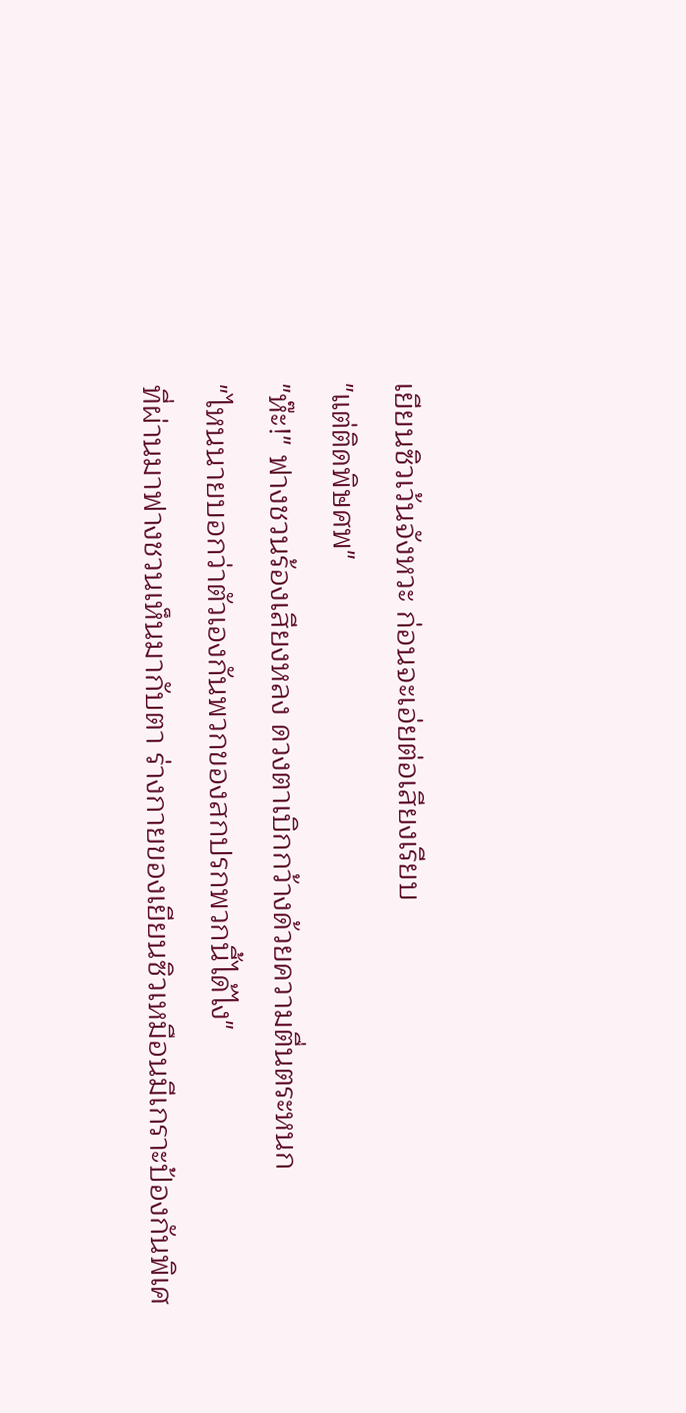เยียนซิวเว้นจังหวะ ก่อนจะเอ่ยต่อเสียงเรียบ
"แต่ติดพิษศพ"
"ห๊ะ!" ฟางชวนร้องเสียงหลง ดวงตาเบิกกว้างด้วยความตื่นตระหนก
"ไหนนายบอกว่าตัวเองกันพวกของสกปรกพวกนี้ได้ไง"
ที่ผ่านมาฟางชวนเห็นมากับตา ร่างกายของเยียนซิวเหมือนมีเกราะป้องกันพิเศ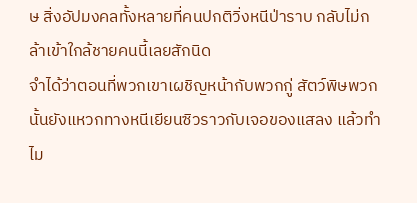ษ สิ่งอัปมงคลทั้งหลายที่คนปกติวิ่งหนีป่าราบ กลับไม่กล้าเข้าใกล้ชายคนนี้เลยสักนิด
จำได้ว่าตอนที่พวกเขาเผชิญหน้ากับพวกกู่ สัตว์พิษพวกนั้นยังแหวกทางหนีเยียนซิวราวกับเจอของแสลง แล้วทำไม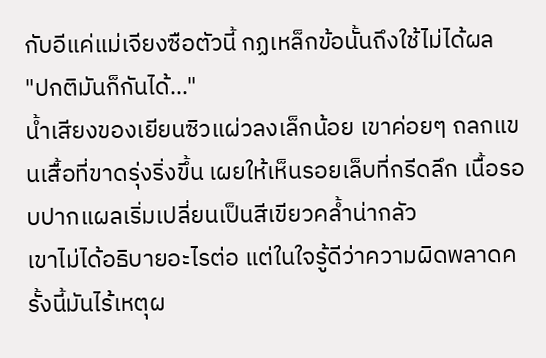กับอีแค่แม่เจียงซือตัวนี้ กฏเหล็กข้อนั้นถึงใช้ไม่ได้ผล
"ปกติมันก็กันได้..."
น้ำเสียงของเยียนซิวแผ่วลงเล็กน้อย เขาค่อยๆ ถลกแขนเสื้อที่ขาดรุ่งริ่งขึ้น เผยให้เห็นรอยเล็บที่กรีดลึก เนื้อรอบปากแผลเริ่มเปลี่ยนเป็นสีเขียวคล้ำน่ากลัว
เขาไม่ได้อธิบายอะไรต่อ แต่ในใจรู้ดีว่าความผิดพลาดครั้งนี้มันไร้เหตุผ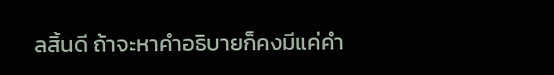ลสิ้นดี ถ้าจะหาคำอธิบายก็คงมีแค่คำ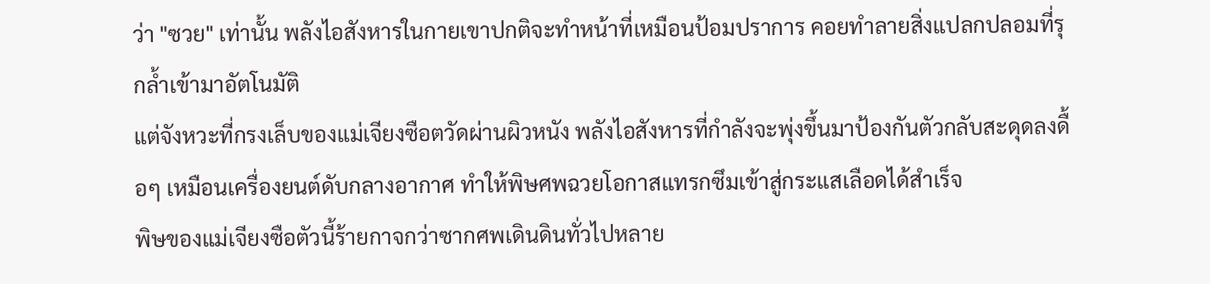ว่า "ซวย" เท่านั้น พลังไอสังหารในกายเขาปกติจะทำหน้าที่เหมือนป้อมปราการ คอยทำลายสิ่งแปลกปลอมที่รุกล้ำเข้ามาอัตโนมัติ
แต่จังหวะที่กรงเล็บของแม่เจียงซือตวัดผ่านผิวหนัง พลังไอสังหารที่กำลังจะพุ่งขึ้นมาป้องกันตัวกลับสะดุดลงดื้อๆ เหมือนเครื่องยนต์ดับกลางอากาศ ทำให้พิษศพฉวยโอกาสแทรกซึมเข้าสู่กระแสเลือดได้สำเร็จ
พิษของแม่เจียงซือตัวนี้ร้ายกาจกว่าซากศพเดินดินทั่วไปหลาย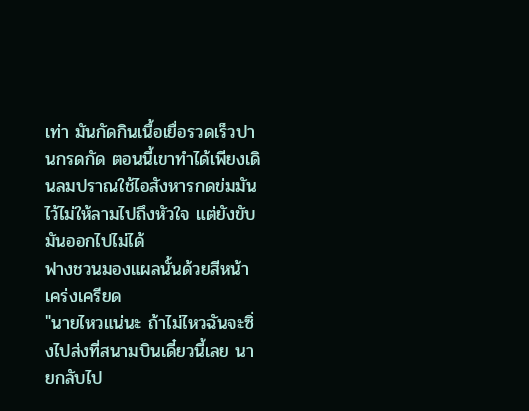เท่า มันกัดกินเนื้อเยื่อรวดเร็วปานกรดกัด ตอนนี้เขาทำได้เพียงเดินลมปราณใช้ไอสังหารกดข่มมันไว้ไม่ให้ลามไปถึงหัวใจ แต่ยังขับมันออกไปไม่ได้
ฟางชวนมองแผลนั้นด้วยสีหน้าเคร่งเครียด
"นายไหวแน่นะ ถ้าไม่ไหวฉันจะซิ่งไปส่งที่สนามบินเดี๋ยวนี้เลย นายกลับไป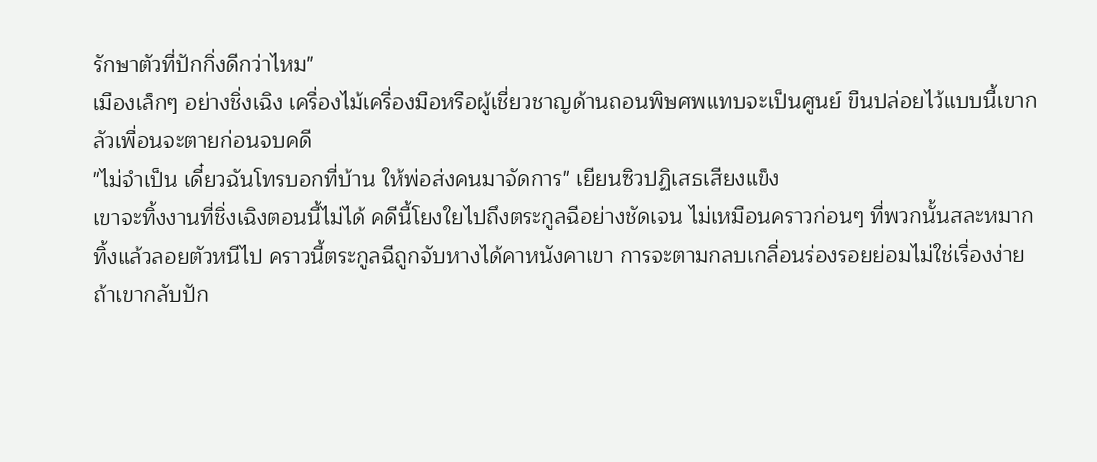รักษาตัวที่ปักกิ่งดีกว่าไหม"
เมืองเล็กๆ อย่างชิ่งเฉิง เครื่องไม้เครื่องมือหรือผู้เชี่ยวชาญด้านถอนพิษศพแทบจะเป็นศูนย์ ขืนปล่อยไว้แบบนี้เขากลัวเพื่อนจะตายก่อนจบคดี
"ไม่จำเป็น เดี๋ยวฉันโทรบอกที่บ้าน ให้พ่อส่งคนมาจัดการ" เยียนซิวปฏิเสธเสียงแข็ง
เขาจะทิ้งงานที่ชิ่งเฉิงตอนนี้ไม่ได้ คดีนี้โยงใยไปถึงตระกูลฉีอย่างชัดเจน ไม่เหมือนคราวก่อนๆ ที่พวกนั้นสละหมากทิ้งแล้วลอยตัวหนีไป คราวนี้ตระกูลฉีถูกจับหางได้คาหนังคาเขา การจะตามกลบเกลื่อนร่องรอยย่อมไม่ใช่เรื่องง่าย
ถ้าเขากลับปัก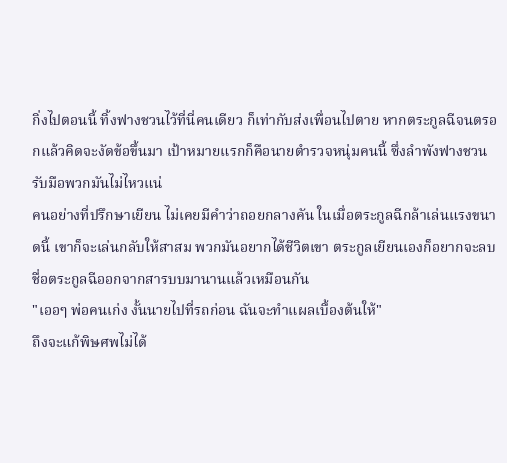กิ่งไปตอนนี้ ทิ้งฟางชวนไว้ที่นี่คนเดียว ก็เท่ากับส่งเพื่อนไปตาย หากตระกูลฉีจนตรอกแล้วคิดจะงัดข้อขึ้นมา เป้าหมายแรกก็คือนายตำรวจหนุ่มคนนี้ ซึ่งลำพังฟางชวนรับมือพวกมันไม่ไหวแน่
คนอย่างที่ปรึกษาเยียน ไม่เคยมีคำว่าถอยกลางคัน ในเมื่อตระกูลฉีกล้าเล่นแรงขนาดนี้ เขาก็จะเล่นกลับให้สาสม พวกมันอยากได้ชีวิตเขา ตระกูลเยียนเองก็อยากจะลบชื่อตระกูลฉีออกจากสารบบมานานแล้วเหมือนกัน
"เออๆ พ่อคนเก่ง งั้นนายไปที่รถก่อน ฉันจะทำแผลเบื้องต้นให้"
ถึงจะแก้พิษศพไม่ได้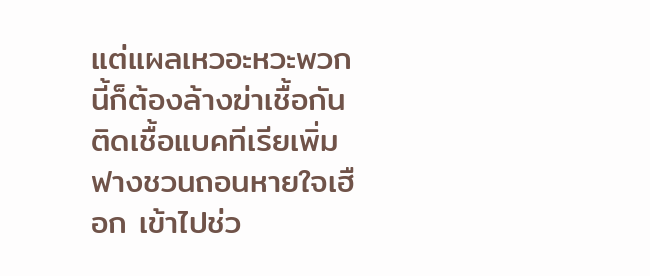แต่แผลเหวอะหวะพวกนี้ก็ต้องล้างฆ่าเชื้อกันติดเชื้อแบคทีเรียเพิ่ม ฟางชวนถอนหายใจเฮือก เข้าไปช่ว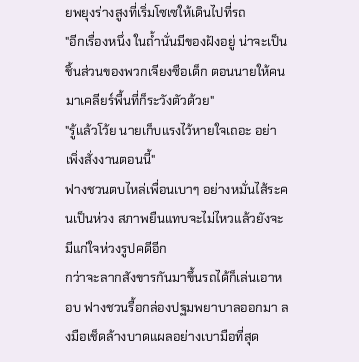ยพยุงร่างสูงที่เริ่มโซเซให้เดินไปที่รถ
"อีกเรื่องหนึ่ง ในถ้ำนั่นมีของฝังอยู่ น่าจะเป็นชิ้นส่วนของพวกเจียงซือเด็ก ตอนนายให้คนมาเคลียร์พื้นที่ก็ระวังตัวด้วย"
"รู้แล้วโว้ย นายเก็บแรงไว้หายใจเถอะ อย่าเพิ่งสั่งงานตอนนี้"
ฟางชวนตบไหล่เพื่อนเบาๆ อย่างหมั่นไส้ระคนเป็นห่วง สภาพยืนแทบจะไม่ไหวแล้วยังจะมีแก่ใจห่วงรูปคดีอีก
กว่าจะลากสังขารกันมาขึ้นรถได้ก็เล่นเอาหอบ ฟางชวนรื้อกล่องปฐมพยาบาลออกมา ลงมือเช็ดล้างบาดแผลอย่างเบามือที่สุด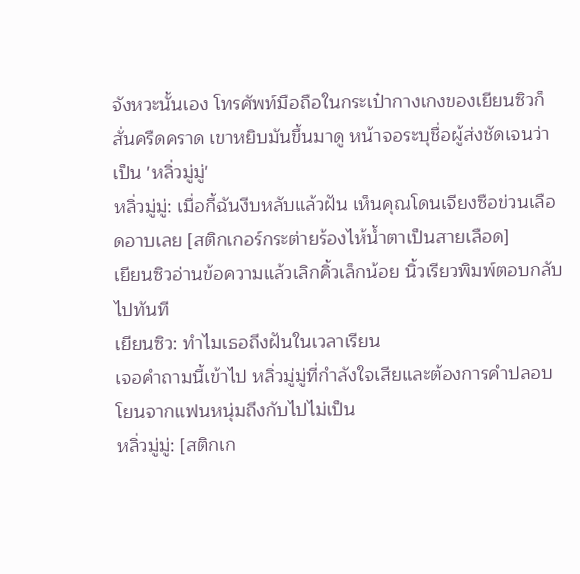จังหวะนั้นเอง โทรศัพท์มือถือในกระเป๋ากางเกงของเยียนซิวก็สั่นครืดคราด เขาหยิบมันขึ้นมาดู หน้าจอระบุชื่อผู้ส่งชัดเจนว่าเป็น 'หลิ่วมู่มู่'
หลิ่วมู่มู่: เมื่อกี้ฉันงีบหลับแล้วฝัน เห็นคุณโดนเจียงซือข่วนเลือดอาบเลย [สติกเกอร์กระต่ายร้องไห้น้ำตาเป็นสายเลือด]
เยียนซิวอ่านข้อความแล้วเลิกคิ้วเล็กน้อย นิ้วเรียวพิมพ์ตอบกลับไปทันที
เยียนซิว: ทำไมเธอถึงฝันในเวลาเรียน
เจอคำถามนี้เข้าไป หลิ่วมู่มู่ที่กำลังใจเสียและต้องการคำปลอบโยนจากแฟนหนุ่มถึงกับไปไม่เป็น
หลิ่วมู่มู่: [สติกเก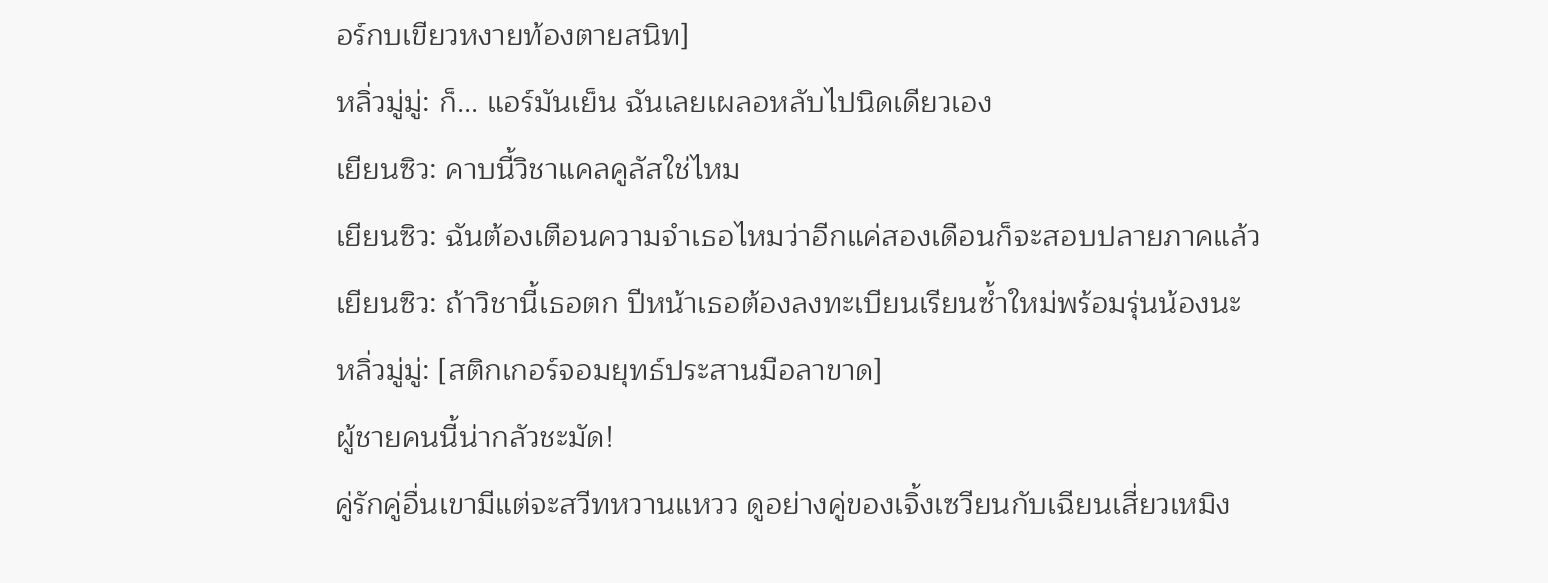อร์กบเขียวหงายท้องตายสนิท]
หลิ่วมู่มู่: ก็... แอร์มันเย็น ฉันเลยเผลอหลับไปนิดเดียวเอง
เยียนซิว: คาบนี้วิชาแคลคูลัสใช่ไหม
เยียนซิว: ฉันต้องเตือนความจำเธอไหมว่าอีกแค่สองเดือนก็จะสอบปลายภาคแล้ว
เยียนซิว: ถ้าวิชานี้เธอตก ปีหน้าเธอต้องลงทะเบียนเรียนซ้ำใหม่พร้อมรุ่นน้องนะ
หลิ่วมู่มู่: [สติกเกอร์จอมยุทธ์ประสานมือลาขาด]
ผู้ชายคนนี้น่ากลัวชะมัด!
คู่รักคู่อื่นเขามีแต่จะสวีทหวานแหวว ดูอย่างคู่ของเจิ้งเซวียนกับเฉียนเสี่ยวเหมิง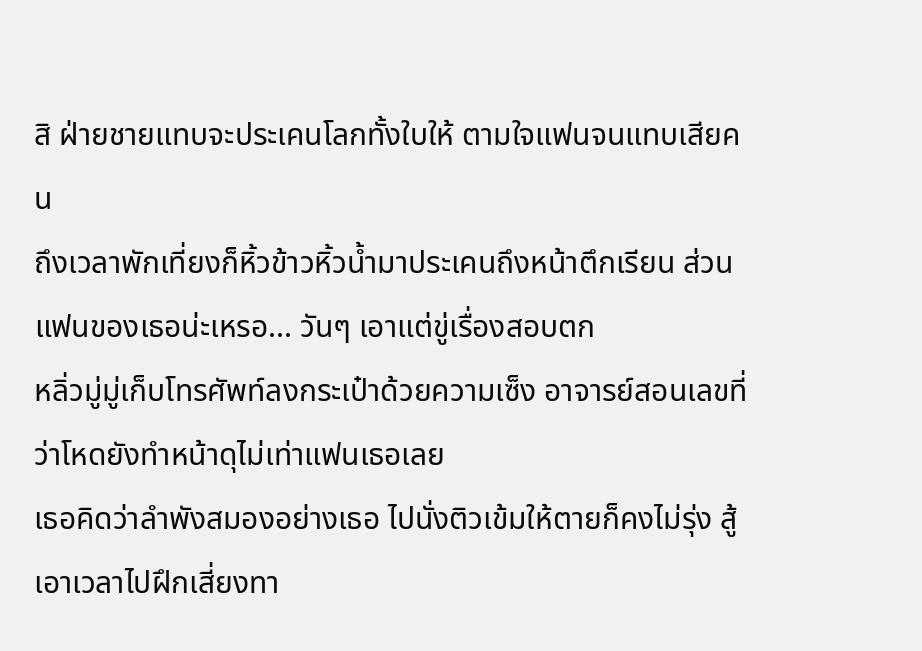สิ ฝ่ายชายแทบจะประเคนโลกทั้งใบให้ ตามใจแฟนจนแทบเสียคน
ถึงเวลาพักเที่ยงก็หิ้วข้าวหิ้วน้ำมาประเคนถึงหน้าตึกเรียน ส่วนแฟนของเธอน่ะเหรอ... วันๆ เอาแต่ขู่เรื่องสอบตก
หลิ่วมู่มู่เก็บโทรศัพท์ลงกระเป๋าด้วยความเซ็ง อาจารย์สอนเลขที่ว่าโหดยังทำหน้าดุไม่เท่าแฟนเธอเลย
เธอคิดว่าลำพังสมองอย่างเธอ ไปนั่งติวเข้มให้ตายก็คงไม่รุ่ง สู้เอาเวลาไปฝึกเสี่ยงทา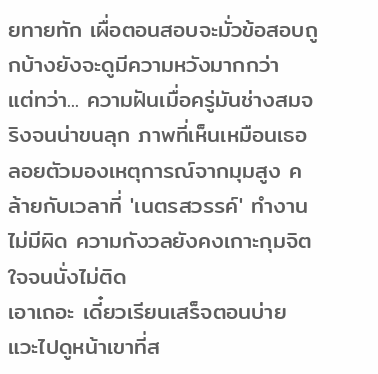ยทายทัก เผื่อตอนสอบจะมั่วข้อสอบถูกบ้างยังจะดูมีความหวังมากกว่า
แต่ทว่า... ความฝันเมื่อครู่มันช่างสมจริงจนน่าขนลุก ภาพที่เห็นเหมือนเธอลอยตัวมองเหตุการณ์จากมุมสูง คล้ายกับเวลาที่ 'เนตรสวรรค์' ทำงานไม่มีผิด ความกังวลยังคงเกาะกุมจิตใจจนนั่งไม่ติด
เอาเถอะ เดี๋ยวเรียนเสร็จตอนบ่าย แวะไปดูหน้าเขาที่ส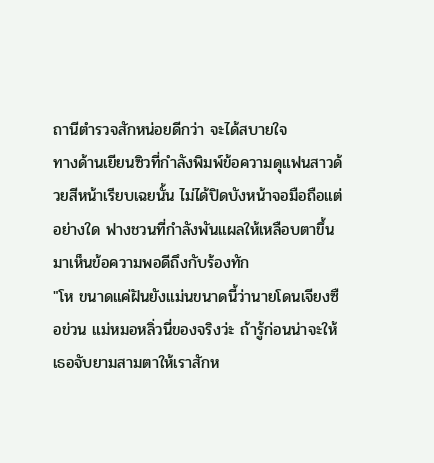ถานีตำรวจสักหน่อยดีกว่า จะได้สบายใจ
ทางด้านเยียนซิวที่กำลังพิมพ์ข้อความดุแฟนสาวด้วยสีหน้าเรียบเฉยนั้น ไม่ได้ปิดบังหน้าจอมือถือแต่อย่างใด ฟางชวนที่กำลังพันแผลให้เหลือบตาขึ้นมาเห็นข้อความพอดีถึงกับร้องทัก
"โห ขนาดแค่ฝันยังแม่นขนาดนี้ว่านายโดนเจียงซือข่วน แม่หมอหลิ่วนี่ของจริงว่ะ ถ้ารู้ก่อนน่าจะให้เธอจับยามสามตาให้เราสักห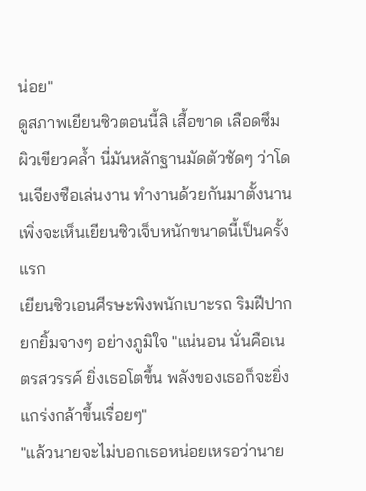น่อย"
ดูสภาพเยียนซิวตอนนี้สิ เสื้อขาด เลือดซึม ผิวเขียวคล้ำ นี่มันหลักฐานมัดตัวชัดๆ ว่าโดนเจียงซือเล่นงาน ทำงานด้วยกันมาตั้งนาน เพิ่งจะเห็นเยียนซิวเจ็บหนักขนาดนี้เป็นครั้งแรก
เยียนซิวเอนศีรษะพิงพนักเบาะรถ ริมฝีปากยกยิ้มจางๆ อย่างภูมิใจ "แน่นอน นั่นคือเนตรสวรรค์ ยิ่งเธอโตขึ้น พลังของเธอก็จะยิ่งแกร่งกล้าขึ้นเรื่อยๆ"
"แล้วนายจะไม่บอกเธอหน่อยเหรอว่านาย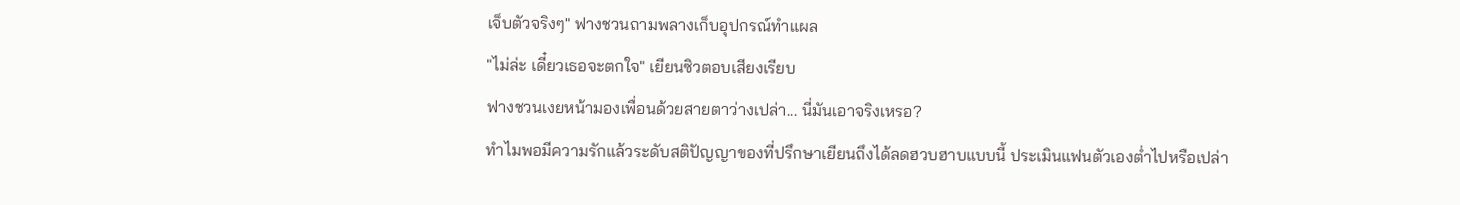เจ็บตัวจริงๆ" ฟางชวนถามพลางเก็บอุปกรณ์ทำแผล
"ไม่ล่ะ เดี๋ยวเธอจะตกใจ" เยียนซิวตอบเสียงเรียบ
ฟางชวนเงยหน้ามองเพื่อนด้วยสายตาว่างเปล่า... นี่มันเอาจริงเหรอ?
ทำไมพอมีความรักแล้วระดับสติปัญญาของที่ปรึกษาเยียนถึงได้ลดฮวบฮาบแบบนี้ ประเมินแฟนตัวเองต่ำไปหรือเปล่า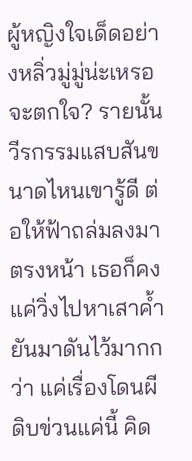ผู้หญิงใจเด็ดอย่างหลิ่วมู่มู่น่ะเหรอจะตกใจ? รายนั้นวีรกรรมแสบสันขนาดไหนเขารู้ดี ต่อให้ฟ้าถล่มลงมาตรงหน้า เธอก็คงแค่วิ่งไปหาเสาค้ำยันมาดันไว้มากกว่า แค่เรื่องโดนผีดิบข่วนแค่นี้ คิด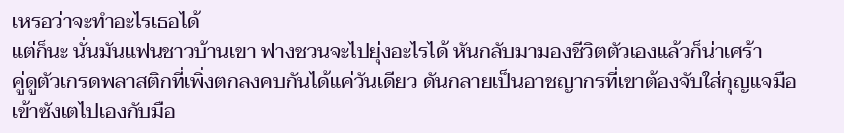เหรอว่าจะทำอะไรเธอได้
แต่ก็นะ นั่นมันแฟนชาวบ้านเขา ฟางชวนจะไปยุ่งอะไรได้ หันกลับมามองชีวิตตัวเองแล้วก็น่าเศร้า
คู่ดูตัวเกรดพลาสติกที่เพิ่งตกลงคบกันได้แค่วันเดียว ดันกลายเป็นอาชญากรที่เขาต้องจับใส่กุญแจมือเข้าซังเตไปเองกับมือ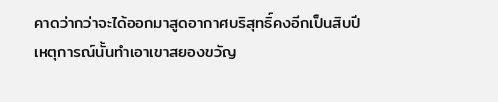คาดว่ากว่าจะได้ออกมาสูดอากาศบริสุทธิ์คงอีกเป็นสิบปี
เหตุการณ์นั้นทำเอาเขาสยองขวัญ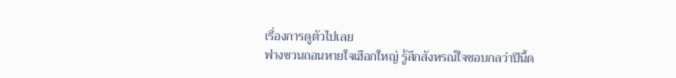เรื่องการดูตัวไปเลย
ฟางชวนถอนหายใจเฮือกใหญ่ รู้สึกสังหรณ์ใจชอบกลว่าปีนี้ด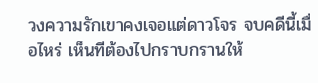วงความรักเขาคงเจอแต่ดาวโจร จบคดีนี้เมื่อไหร่ เห็นทีต้องไปกราบกรานให้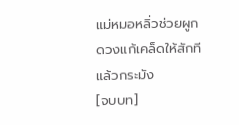แม่หมอหลิ่วช่วยผูกดวงแก้เคล็ดให้สักทีแล้วกระมัง
[จบบท]